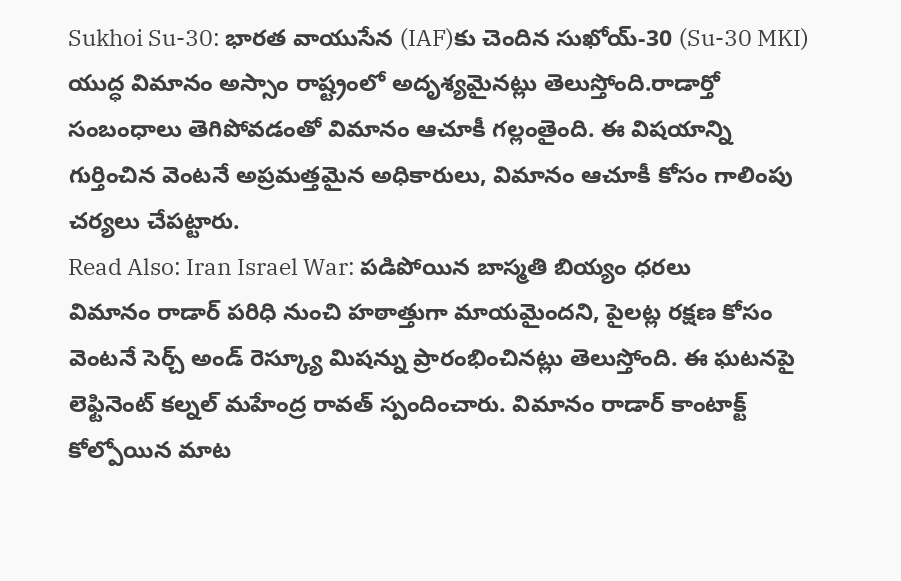Sukhoi Su-30: భారత వాయుసేన (IAF)కు చెందిన సుఖోయ్-30 (Su-30 MKI) యుద్ధ విమానం అస్సాం రాష్ట్రంలో అదృశ్యమైనట్లు తెలుస్తోంది.రాడార్తో సంబంధాలు తెగిపోవడంతో విమానం ఆచూకీ గల్లంతైంది. ఈ విషయాన్ని గుర్తించిన వెంటనే అప్రమత్తమైన అధికారులు, విమానం ఆచూకీ కోసం గాలింపు చర్యలు చేపట్టారు.
Read Also: Iran Israel War: పడిపోయిన బాస్మతి బియ్యం ధరలు
విమానం రాడార్ పరిధి నుంచి హఠాత్తుగా మాయమైందని, పైలట్ల రక్షణ కోసం వెంటనే సెర్చ్ అండ్ రెస్క్యూ మిషన్ను ప్రారంభించినట్లు తెలుస్తోంది. ఈ ఘటనపై లెఫ్టినెంట్ కల్నల్ మహేంద్ర రావత్ స్పందించారు. విమానం రాడార్ కాంటాక్ట్ కోల్పోయిన మాట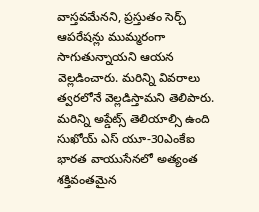వాస్తవమేనని, ప్రస్తుతం సెర్చ్ ఆపరేషన్లు ముమ్మరంగా సాగుతున్నాయని ఆయన వెల్లడించారు. మరిన్ని వివరాలు త్వరలోనే వెల్లడిస్తామని తెలిపారు.
మరిన్ని అప్డేట్స్ తెలియాల్సి ఉంది
సుఖోయ్ ఎస్ యూ-30ఎంకేఐ భారత వాయుసేనలో అత్యంత శక్తివంతమైన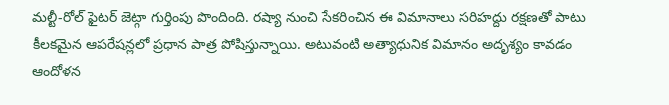మల్టీ-రోల్ ఫైటర్ జెట్గా గుర్తింపు పొందింది. రష్యా నుంచి సేకరించిన ఈ విమానాలు సరిహద్దు రక్షణతో పాటు కీలకమైన ఆపరేషన్లలో ప్రధాన పాత్ర పోషిస్తున్నాయి. అటువంటి అత్యాధునిక విమానం అదృశ్యం కావడం ఆందోళన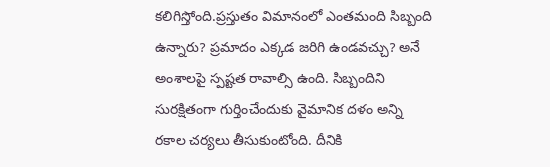కలిగిస్తోంది.ప్రస్తుతం విమానంలో ఎంతమంది సిబ్బంది ఉన్నారు? ప్రమాదం ఎక్కడ జరిగి ఉండవచ్చు? అనే అంశాలపై స్పష్టత రావాల్సి ఉంది. సిబ్బందిని సురక్షితంగా గుర్తించేందుకు వైమానిక దళం అన్ని రకాల చర్యలు తీసుకుంటోంది. దీనికి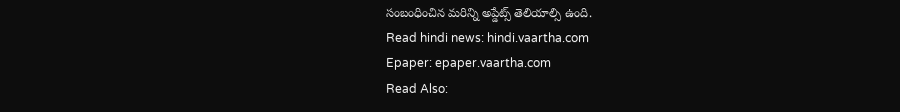సంబంధించిన మరిన్ని అప్డేట్స్ తెలియాల్సి ఉంది.
Read hindi news: hindi.vaartha.com
Epaper: epaper.vaartha.com
Read Also: